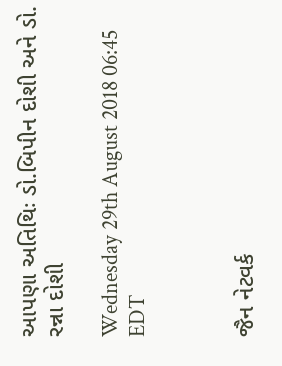આપણા અતિથિઃ ડો.બિપીન દોશી અને ડો. રન્ના દોશી

Wednesday 29th August 2018 06:45 EDT



જૈન નેટવર્ક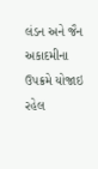લંડન અને જૈન અકાદમીના ઉપક્રમે યોજાઇ રહેલ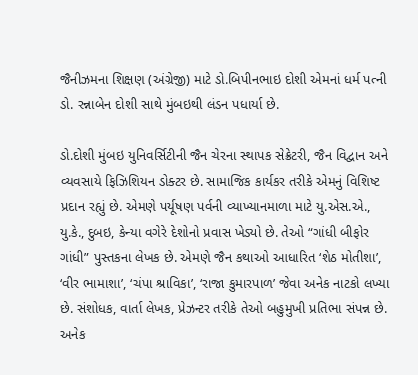જૈનીઝમના શિક્ષણ (અંગ્રેજી) માટે ડો.બિપીનભાઇ દોશી એમનાં ધર્મ પત્ની ડો. રન્નાબેન દોશી સાથે મુંબઇથી લંડન પધાર્યા છે.

ડો.દોશી મુંબઇ યુનિવર્સિટીની જૈન ચેરના સ્થાપક સેક્રેટરી, જૈન વિદ્વાન અને વ્યવસાયે ફિઝિશિયન ડોક્ટર છે. સામાજિક કાર્યકર તરીકે એમનું વિશિષ્ટ પ્રદાન રહ્યું છે. એમણે પર્યૂષણ પર્વની વ્યાખ્યાનમાળા માટે યુ.એસ.એ., યુ.કે., દુબઇ, કેન્યા વગેરે દેશોનો પ્રવાસ ખેડ્યો છે. તેઓ “ગાંધી બીફોર ગાંધી” પુસ્તકના લેખક છે. એમણે જૈન કથાઓ આધારિત ‘શેઠ મોતીશા’, ‘વીર ભામાશા’, ‘ચંપા શ્રાવિકા’, ‘રાજા કુમારપાળ’ જેવા અનેક નાટકો લખ્યા છે. સંશોધક, વાર્તા લેખક, પ્રેઝન્ટર તરીકે તેઓ બહુમુખી પ્રતિભા સંપન્ન છે. અનેક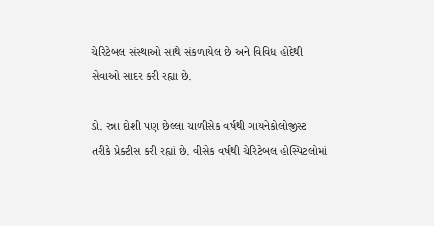ચેરિટેબલ સંસ્થાઓ સાથે સંકળાયેલ છે અને વિવિધ હોદેથી સેવાઓ સાદર કરી રહ્યા છે.

ડો. રન્ના દોશી પણ છેલ્લા ચાળીસેક વર્ષથી ગાયનેકોલોજીસ્ટ તરીકે પ્રેક્ટીસ કરી રહ્યાં છે. વીસેક વર્ષથી ચેરિટેબલ હોસ્પિટલોમાં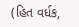(હિત વર્ધક,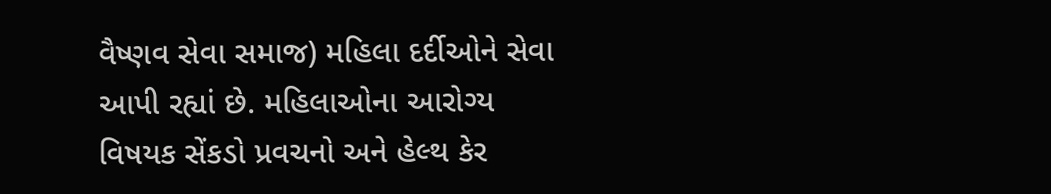વૈષ્ણવ સેવા સમાજ) મહિલા દર્દીઓને સેવા આપી રહ્યાં છે. મહિલાઓના આરોગ્ય વિષયક સેંકડો પ્રવચનો અને હેલ્થ કેર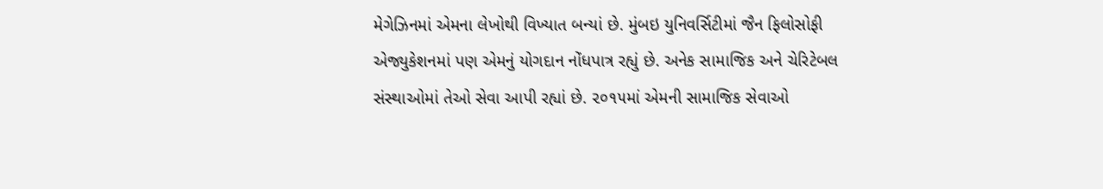મેગેઝિનમાં એમના લેખોથી વિખ્યાત બન્યાં છે. મુંબઇ યુનિવર્સિટીમાં જૈન ફિલોસોફી એજ્યુકેશનમાં પણ એમનું યોગદાન નોંધપાત્ર રહ્યું છે. અનેક સામાજિક અને ચેરિટેબલ સંસ્થાઓમાં તેઓ સેવા આપી રહ્યાં છે. ૨૦૧૫માં એમની સામાજિક સેવાઓ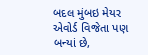બદલ મુંબઇ મેયર એવોર્ડ વિજેતા પણ બન્યાં છે,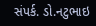સંપર્ક. ડો.નટુભાઇ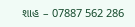શાહ – 07887 562 286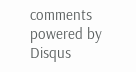comments powered by Disqus